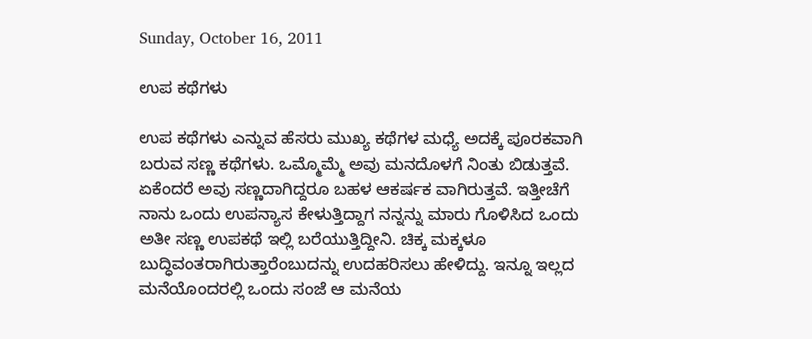Sunday, October 16, 2011

ಉಪ ಕಥೆಗಳು

ಉಪ ಕಥೆಗಳು ಎನ್ನುವ ಹೆಸರು ಮುಖ್ಯ ಕಥೆಗಳ ಮಧ್ಯೆ ಅದಕ್ಕೆ ಪೂರಕವಾಗಿ ಬರುವ ಸಣ್ಣ ಕಥೆಗಳು. ಒಮ್ಮೊಮ್ಮೆ ಅವು ಮನದೊಳಗೆ ನಿಂತು ಬಿಡುತ್ತವೆ. ಏಕೆಂದರೆ ಅವು ಸಣ್ಣದಾಗಿದ್ದರೂ ಬಹಳ ಆಕರ್ಷಕ ವಾಗಿರುತ್ತವೆ. ಇತ್ತೀಚೆಗೆ ನಾನು ಒಂದು ಉಪನ್ಯಾಸ ಕೇಳುತ್ತಿದ್ದಾಗ ನನ್ನನ್ನು ಮಾರು ಗೊಳಿಸಿದ ಒಂದು ಅತೀ ಸಣ್ಣ ಉಪಕಥೆ ಇಲ್ಲಿ ಬರೆಯುತ್ತಿದ್ದೀನಿ. ಚಿಕ್ಕ ಮಕ್ಕಳೂ ಬುದ್ಧಿವಂತರಾಗಿರುತ್ತಾರೆಂಬುದನ್ನು ಉದಹರಿಸಲು ಹೇಳಿದ್ದು. ಇನ್ನೂ ಇಲ್ಲದ ಮನೆಯೊಂದರಲ್ಲಿ ಒಂದು ಸಂಜೆ ಆ ಮನೆಯ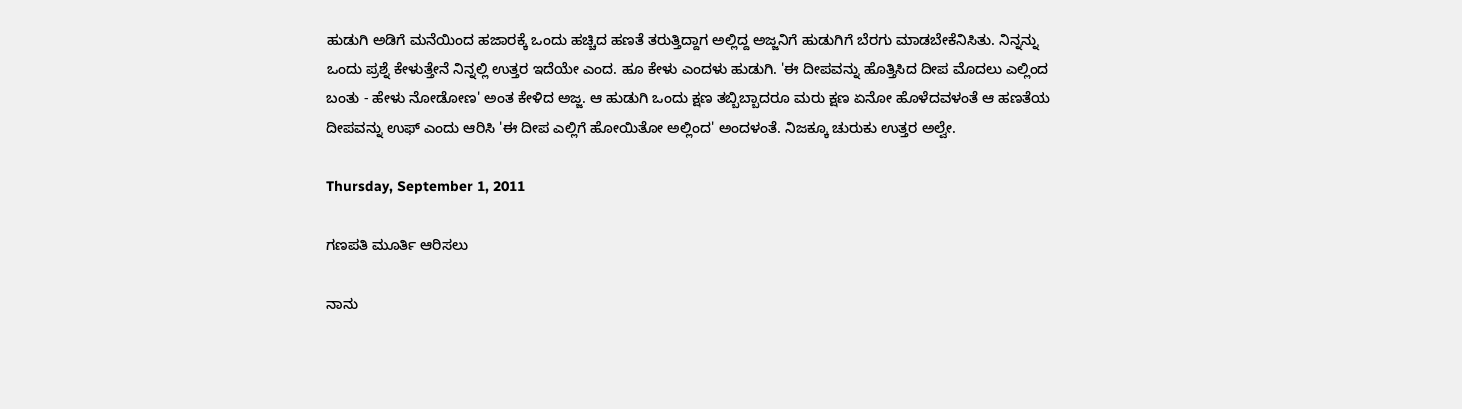ಹುಡುಗಿ ಅಡಿಗೆ ಮನೆಯಿಂದ ಹಜಾರಕ್ಕೆ ಒಂದು ಹಚ್ಚಿದ ಹಣತೆ ತರುತ್ತಿದ್ದಾಗ ಅಲ್ಲಿದ್ದ ಅಜ್ಜನಿಗೆ ಹುಡುಗಿಗೆ ಬೆರಗು ಮಾಡಬೇಕೆನಿಸಿತು. ನಿನ್ನನ್ನು ಒಂದು ಪ್ರಶ್ನೆ ಕೇಳುತ್ತೇನೆ ನಿನ್ನಲ್ಲಿ ಉತ್ತರ ಇದೆಯೇ ಎಂದ. ಹೂ ಕೇಳು ಎಂದಳು ಹುಡುಗಿ. 'ಈ ದೀಪವನ್ನು ಹೊತ್ತಿಸಿದ ದೀಪ ಮೊದಲು ಎಲ್ಲಿಂದ ಬಂತು - ಹೇಳು ನೋಡೋಣ' ಅಂತ ಕೇಳಿದ ಅಜ್ಜ. ಆ ಹುಡುಗಿ ಒಂದು ಕ್ಷಣ ತಬ್ಬಿಬ್ಬಾದರೂ ಮರು ಕ್ಷಣ ಏನೋ ಹೊಳೆದವಳಂತೆ ಆ ಹಣತೆಯ ದೀಪವನ್ನು ಉಫ್ ಎಂದು ಆರಿಸಿ 'ಈ ದೀಪ ಎಲ್ಲಿಗೆ ಹೋಯಿತೋ ಅಲ್ಲಿಂದ' ಅಂದಳಂತೆ. ನಿಜಕ್ಕೂ ಚುರುಕು ಉತ್ತರ ಅಲ್ವೇ.

Thursday, September 1, 2011

ಗಣಪತಿ ಮೂರ್ತಿ ಆರಿಸಲು

ನಾನು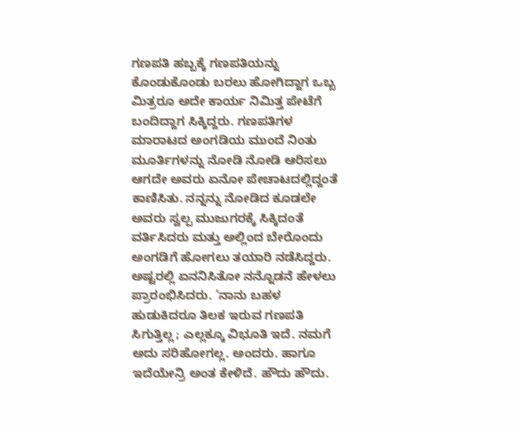ಗಣಪತಿ ಹಬ್ಬಕ್ಕೆ ಗಣಪತಿಯನ್ನು ಕೊಂಡುಕೊಂಡು ಬರಲು ಹೋಗಿದ್ದಾಗ ಒಬ್ಬ ಮಿತ್ರರೂ ಅದೇ ಕಾರ್ಯ ನಿಮಿತ್ತ ಪೇಟೆಗೆ ಬಂದಿದ್ದಾಗ ಸಿಕ್ಕಿದ್ದರು. ಗಣಪತಿಗಳ ಮಾರಾಟದ ಅಂಗಡಿಯ ಮುಂದೆ ನಿಂತು ಮೂರ್ತಿಗಳನ್ನು ನೋಡಿ ನೋಡಿ ಆರಿಸಲು ಆಗದೇ ಅವರು ಏನೋ ಪೇಚಾಟದಲ್ಲಿದ್ದಂತೆ ಕಾಣಿಸಿತು. ನನ್ನನ್ನು ನೋಡಿದ ಕೂಡಲೇ ಅವರು ಸ್ವಲ್ಪ ಮುಜುಗರಕ್ಕೆ ಸಿಕ್ಕಿದಂತೆ ವರ್ತಿಸಿದರು ಮತ್ತು ಅಲ್ಲಿಂದ ಬೇರೊಂದು ಅಂಗಡಿಗೆ ಹೋಗಲು ತಯಾರಿ ನಡೆಸಿದ್ದರು. ಅಷ್ಟರಲ್ಲಿ ಏನನಿಸಿತೋ ನನ್ನೊಡನೆ ಹೇಳಲು ಪ್ರಾರಂಭಿಸಿದರು. ‘ನಾನು ಬಹಳ ಹುಡುಕಿದರೂ ತಿಲಕ ಇರುವ ಗಣಪತಿ ಸಿಗುತ್ತಿಲ್ಲ; ಎಲ್ಲಕ್ಕೂ ವಿಭೂತಿ ಇದೆ. ನಮಗೆ ಅದು ಸರಿಹೋಗಲ್ಲ. ಅಂದರು. ಹಾಗೂ ಇದೆಯೇನ್ರಿ ಅಂತ ಕೇಳಿದೆ. ಹೌದು ಹೌದು.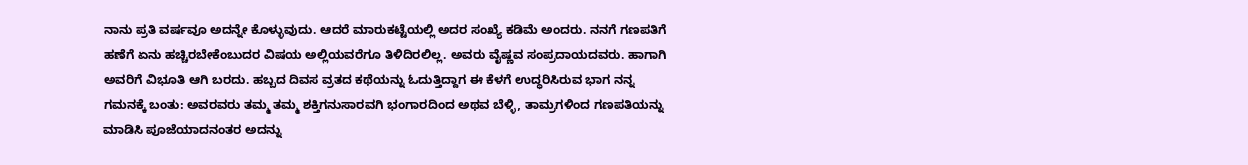ನಾನು ಪ್ರತಿ ವರ್ಷವೂ ಅದನ್ನೇ ಕೊಳ್ಳುವುದು. ಆದರೆ ಮಾರುಕಟ್ಟೆಯಲ್ಲಿ ಅದರ ಸಂಖ್ಯೆ ಕಡಿಮೆ ಅಂದರು. ನನಗೆ ಗಣಪತಿಗೆ ಹಣೆಗೆ ಏನು ಹಚ್ಚಿರಬೇಕೆಂಬುದರ ವಿಷಯ ಅಲ್ಲಿಯವರೆಗೂ ತಿಳಿದಿರಲಿಲ್ಲ. ಅವರು ವೈಷ್ಣವ ಸಂಪ್ರದಾಯದವರು. ಹಾಗಾಗಿ ಅವರಿಗೆ ವಿಭೂತಿ ಆಗಿ ಬರದು. ಹಬ್ಬದ ದಿವಸ ವ್ರತದ ಕಥೆಯನ್ನು ಓದುತ್ತಿದ್ದಾಗ ಈ ಕೆಳಗೆ ಉದ್ಧರಿಸಿರುವ ಭಾಗ ನನ್ನ ಗಮನಕ್ಕೆ ಬಂತು: ಅವರವರು ತಮ್ಮ ತಮ್ಮ ಶಕ್ತಿಗನುಸಾರವಗಿ ಭಂಗಾರದಿಂದ ಅಥವ ಬೆಳ್ಳಿ, ತಾಮ್ರಗಳಿಂದ ಗಣಪತಿಯನ್ನು ಮಾಡಿಸಿ ಪೂಜೆಯಾದನಂತರ ಅದನ್ನು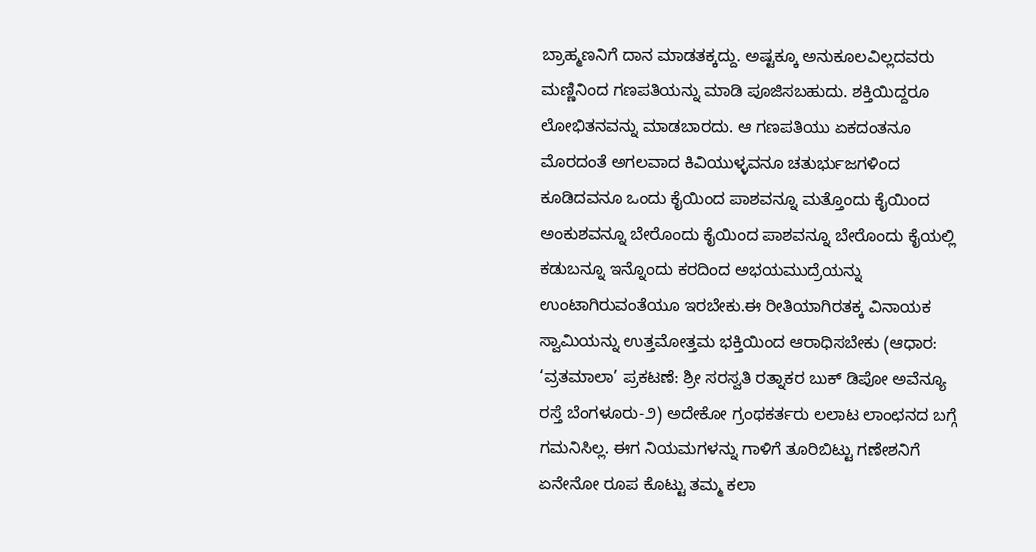ಬ್ರಾಹ್ಮಣನಿಗೆ ದಾನ ಮಾಡತಕ್ಕದ್ದು. ಅಷ್ಟಕ್ಕೂ ಅನುಕೂಲವಿಲ್ಲದವರು ಮಣ್ಣಿನಿಂದ ಗಣಪತಿಯನ್ನು ಮಾಡಿ ಪೂಜಿಸಬಹುದು. ಶಕ್ತಿಯಿದ್ದರೂ ಲೋಭಿತನವನ್ನು ಮಾಡಬಾರದು. ಆ ಗಣಪತಿಯು ಏಕದಂತನೂ ಮೊರದಂತೆ ಅಗಲವಾದ ಕಿವಿಯುಳ್ಳವನೂ ಚತುರ್ಭುಜಗಳಿಂದ ಕೂಡಿದವನೂ ಒಂದು ಕೈಯಿಂದ ಪಾಶವನ್ನೂ ಮತ್ತೊಂದು ಕೈಯಿಂದ ಅಂಕುಶವನ್ನೂ ಬೇರೊಂದು ಕೈಯಿಂದ ಪಾಶವನ್ನೂ ಬೇರೊಂದು ಕೈಯಲ್ಲಿ ಕಡುಬನ್ನೂ ಇನ್ನೊಂದು ಕರದಿಂದ ಅಭಯಮುದ್ರೆಯನ್ನು ಉಂಟಾಗಿರುವಂತೆಯೂ ಇರಬೇಕು.ಈ ರೀತಿಯಾಗಿರತಕ್ಕ ವಿನಾಯಕ ಸ್ವಾಮಿಯನ್ನು ಉತ್ತಮೋತ್ತಮ ಭಕ್ತಿಯಿಂದ ಆರಾಧಿಸಬೇಕು (ಆಧಾರ: ‘ವ್ರತಮಾಲಾ’ ಪ್ರಕಟಣೆ: ಶ್ರೀ ಸರಸ್ವತಿ ರತ್ನಾಕರ ಬುಕ್ ಡಿಪೋ ಅವೆನ್ಯೂ ರಸ್ತೆ ಬೆಂಗಳೂರು-೨) ಅದೇಕೋ ಗ್ರಂಥಕರ್ತರು ಲಲಾಟ ಲಾಂಛನದ ಬಗ್ಗೆ ಗಮನಿಸಿಲ್ಲ. ಈಗ ನಿಯಮಗಳನ್ನು ಗಾಳಿಗೆ ತೂರಿಬಿಟ್ಟು ಗಣೇಶನಿಗೆ ಏನೇನೋ ರೂಪ ಕೊಟ್ಟು ತಮ್ಮ ಕಲಾ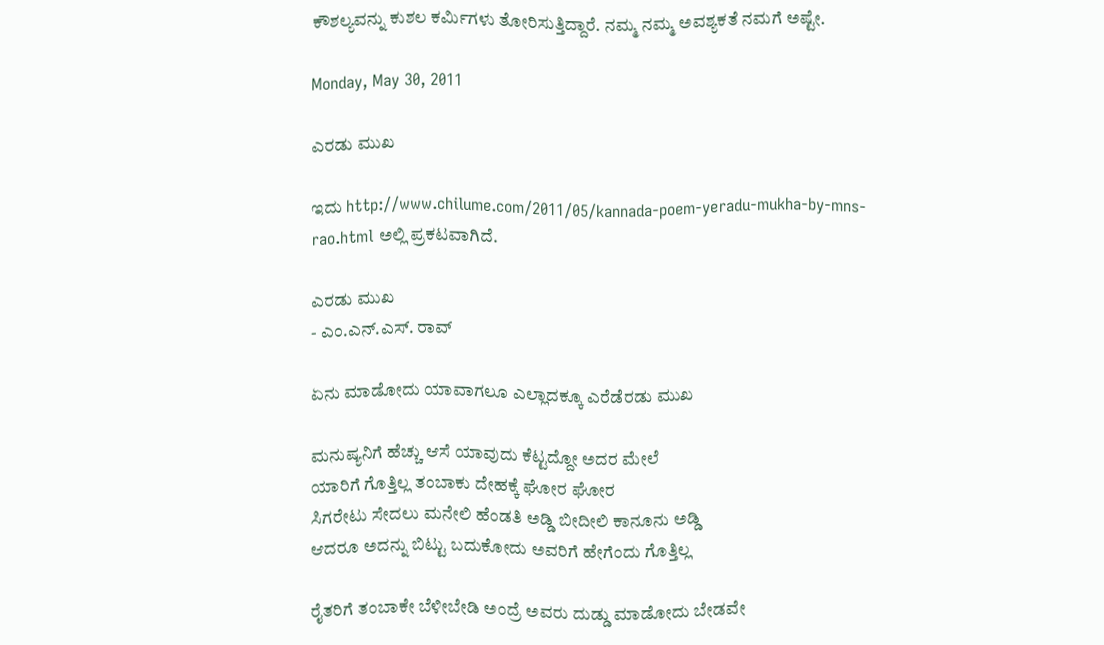ಕೌಶಲ್ಯವನ್ನು ಕುಶಲ ಕರ್ಮಿಗಳು ತೋರಿಸುತ್ತಿದ್ದಾರೆ. ನಮ್ಮ ನಮ್ಮ ಅವಶ್ಯಕತೆ ನಮಗೆ ಅಷ್ಟೇ.

Monday, May 30, 2011

ಎರಡು ಮುಖ

ಇದು http://www.chilume.com/2011/05/kannada-poem-yeradu-mukha-by-mns-rao.html ಅಲ್ಲಿ ಪ್ರಕಟವಾಗಿದೆ.

ಎರಡು ಮುಖ
- ಎಂ.ಎನ್.ಎಸ್. ರಾವ್

ಏನು ಮಾಡೋದು ಯಾವಾಗಲೂ ಎಲ್ಲಾದಕ್ಕೂ ಎರೆಡೆರಡು ಮುಖ

ಮನುಷ್ಯನಿಗೆ ಹೆಚ್ಚು ಆಸೆ ಯಾವುದು ಕೆಟ್ಟದ್ದೋ ಅದರ ಮೇಲೆ
ಯಾರಿಗೆ ಗೊತ್ತಿಲ್ಲ ತಂಬಾಕು ದೇಹಕ್ಕೆ ಘೋರ ಘೋರ
ಸಿಗರೇಟು ಸೇದಲು ಮನೇಲಿ ಹೆಂಡತಿ ಅಡ್ಡಿ ಬೀದೀಲಿ ಕಾನೂನು ಅಡ್ಡಿ
ಆದರೂ ಅದನ್ನು ಬಿಟ್ಟು ಬದುಕೋದು ಅವರಿಗೆ ಹೇಗೆಂದು ಗೊತ್ತಿಲ್ಲ

ರೈತರಿಗೆ ತಂಬಾಕೇ ಬೆಳೀಬೇಡಿ ಅಂದ್ರೆ ಅವರು ದುಡ್ಡು ಮಾಡೋದು ಬೇಡವೇ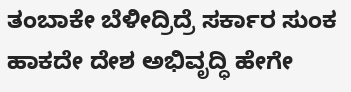ತಂಬಾಕೇ ಬೆಳೀದ್ರಿದ್ರೆ ಸರ್ಕಾರ ಸುಂಕ ಹಾಕದೇ ದೇಶ ಅಭಿವೃದ್ಧಿ ಹೇಗೇ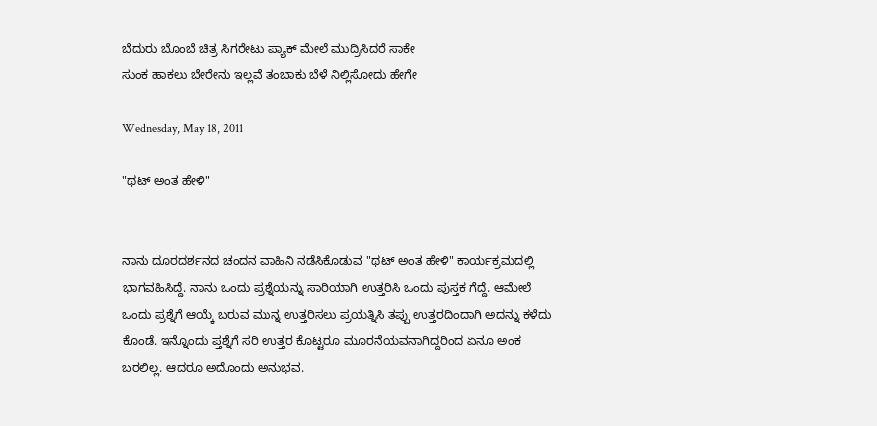ಬೆದುರು ಬೊಂಬೆ ಚಿತ್ರ ಸಿಗರೇಟು ಪ್ಯಾಕ್ ಮೇಲೆ ಮುದ್ರಿಸಿದರೆ ಸಾಕೇ
ಸುಂಕ ಹಾಕಲು ಬೇರೇನು ಇಲ್ಲವೆ ತಂಬಾಕು ಬೆಳೆ ನಿಲ್ಲಿಸೋದು ಹೇಗೇ

Wednesday, May 18, 2011

"ಥಟ್ ಅಂತ ಹೇಳಿ"


ನಾನು ದೂರದರ್ಶನದ ಚಂದನ ವಾಹಿನಿ ನಡೆಸಿಕೊಡುವ "ಥಟ್ ಅಂತ ಹೇಳಿ" ಕಾರ್ಯಕ್ರಮದಲ್ಲಿ ಭಾಗವಹಿಸಿದ್ದೆ. ನಾನು ಒಂದು ಪ್ರಶ್ನೆಯನ್ನು ಸಾರಿಯಾಗಿ ಉತ್ತರಿಸಿ ಒಂದು ಪುಸ್ತಕ ಗೆದ್ದೆ. ಆಮೇಲೆ ಒಂದು ಪ್ರಶ್ನೆಗೆ ಆಯ್ಕೆ ಬರುವ ಮುನ್ನ ಉತ್ತರಿಸಲು ಪ್ರಯತ್ನಿಸಿ ತಪ್ಪು ಉತ್ತರದಿಂದಾಗಿ ಅದನ್ನು ಕಳೆದು ಕೊಂಡೆ. ಇನ್ನೊಂದು ಪ್ತಶ್ನೆಗೆ ಸರಿ ಉತ್ತರ ಕೊಟ್ಟರೂ ಮೂರನೆಯವನಾಗಿದ್ದರಿಂದ ಏನೂ ಅಂಕ ಬರಲಿಲ್ಲ. ಆದರೂ ಅದೊಂದು ಅನುಭವ.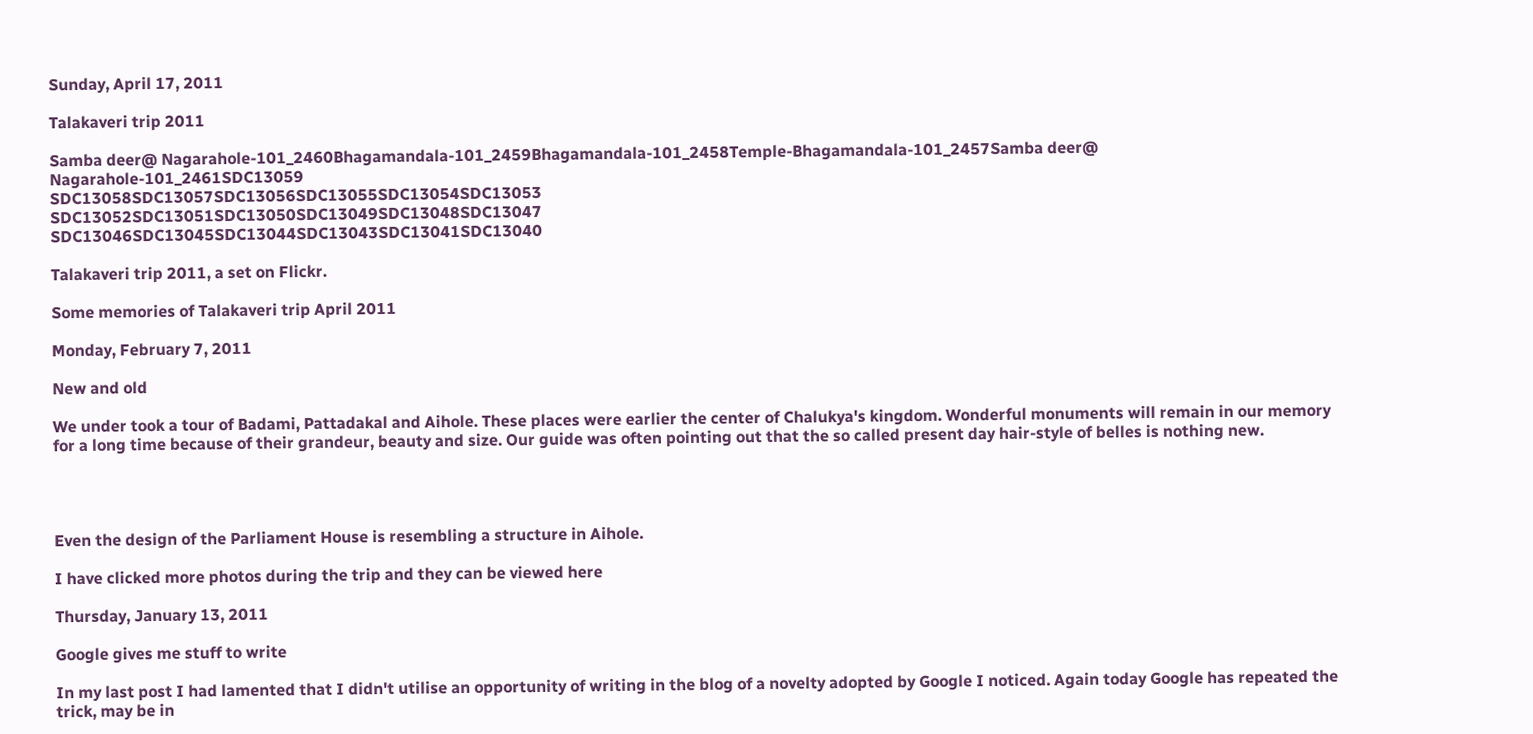Sunday, April 17, 2011

Talakaveri trip 2011

Samba deer@ Nagarahole-101_2460Bhagamandala-101_2459Bhagamandala-101_2458Temple-Bhagamandala-101_2457Samba deer@ Nagarahole-101_2461SDC13059
SDC13058SDC13057SDC13056SDC13055SDC13054SDC13053
SDC13052SDC13051SDC13050SDC13049SDC13048SDC13047
SDC13046SDC13045SDC13044SDC13043SDC13041SDC13040

Talakaveri trip 2011, a set on Flickr.

Some memories of Talakaveri trip April 2011

Monday, February 7, 2011

New and old

We under took a tour of Badami, Pattadakal and Aihole. These places were earlier the center of Chalukya's kingdom. Wonderful monuments will remain in our memory for a long time because of their grandeur, beauty and size. Our guide was often pointing out that the so called present day hair-style of belles is nothing new.




Even the design of the Parliament House is resembling a structure in Aihole.

I have clicked more photos during the trip and they can be viewed here

Thursday, January 13, 2011

Google gives me stuff to write

In my last post I had lamented that I didn't utilise an opportunity of writing in the blog of a novelty adopted by Google I noticed. Again today Google has repeated the trick, may be in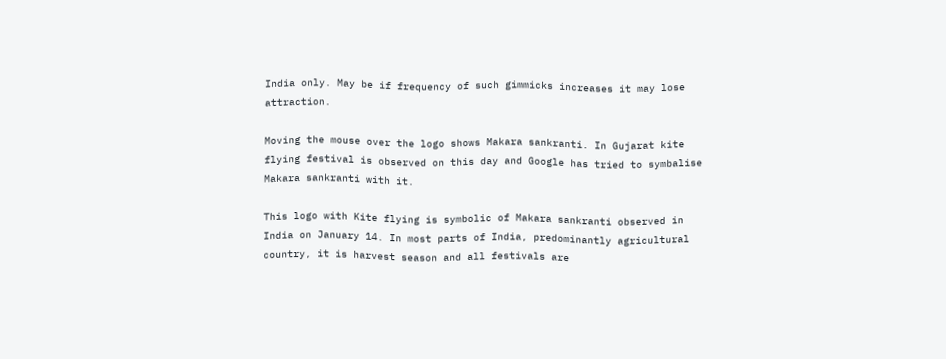India only. May be if frequency of such gimmicks increases it may lose attraction.

Moving the mouse over the logo shows Makara sankranti. In Gujarat kite flying festival is observed on this day and Google has tried to symbalise Makara sankranti with it.

This logo with Kite flying is symbolic of Makara sankranti observed in India on January 14. In most parts of India, predominantly agricultural country, it is harvest season and all festivals are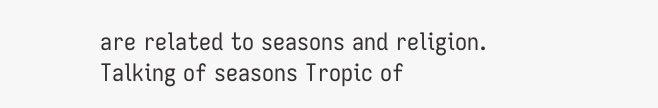are related to seasons and religion. Talking of seasons Tropic of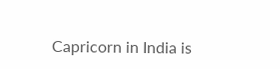Capricorn in India is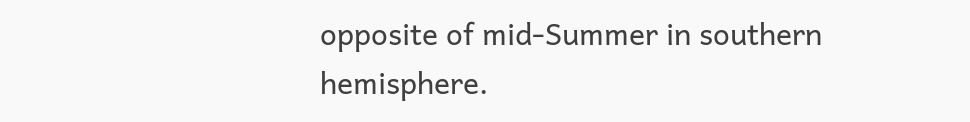opposite of mid-Summer in southern hemisphere.